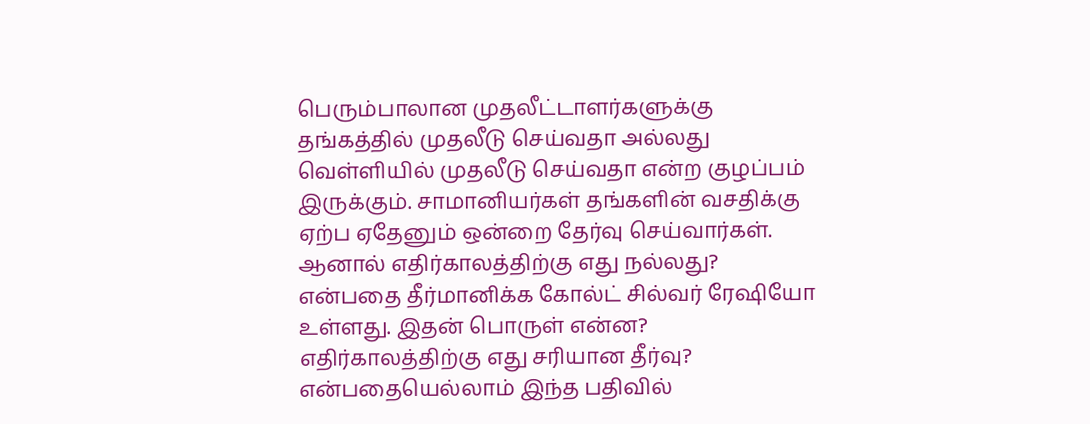பெரும்பாலான முதலீட்டாளர்களுக்கு தங்கத்தில் முதலீடு செய்வதா அல்லது வெள்ளியில் முதலீடு செய்வதா என்ற குழப்பம் இருக்கும். சாமானியர்கள் தங்களின் வசதிக்கு ஏற்ப ஏதேனும் ஒன்றை தேர்வு செய்வார்கள். ஆனால் எதிர்காலத்திற்கு எது நல்லது? என்பதை தீர்மானிக்க கோல்ட் சில்வர் ரேஷியோ உள்ளது. இதன் பொருள் என்ன? எதிர்காலத்திற்கு எது சரியான தீர்வு? என்பதையெல்லாம் இந்த பதிவில்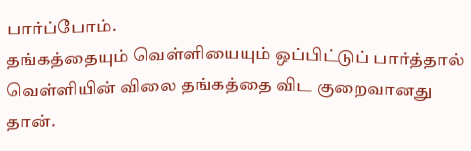பார்ப்போம்.
தங்கத்தையும் வெள்ளியையும் ஒப்பிட்டுப் பார்த்தால் வெள்ளியின் விலை தங்கத்தை விட குறைவானது தான்.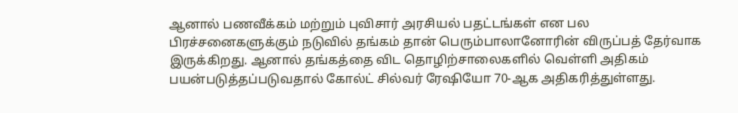ஆனால் பணவீக்கம் மற்றும் புவிசார் அரசியல் பதட்டங்கள் என பல பிரச்சனைகளுக்கும் நடுவில் தங்கம் தான் பெரும்பாலானோரின் விருப்பத் தேர்வாக இருக்கிறது. ஆனால் தங்கத்தை விட தொழிற்சாலைகளில் வெள்ளி அதிகம் பயன்படுத்தப்படுவதால் கோல்ட் சில்வர் ரேஷியோ 70-ஆக அதிகரித்துள்ளது.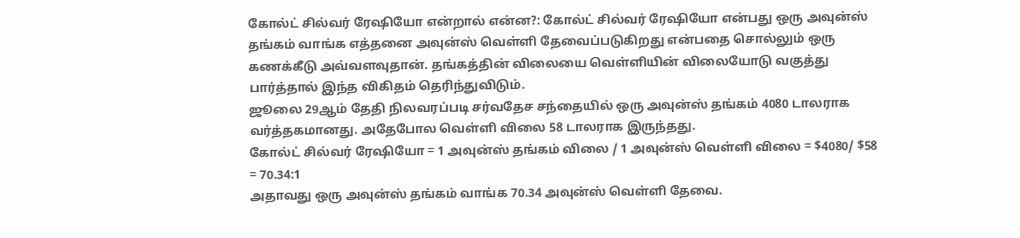கோல்ட் சில்வர் ரேஷியோ என்றால் என்ன?: கோல்ட் சில்வர் ரேஷியோ என்பது ஒரு அவுன்ஸ் தங்கம் வாங்க எத்தனை அவுன்ஸ் வெள்ளி தேவைப்படுகிறது என்பதை சொல்லும் ஒரு கணக்கீடு அவ்வளவுதான். தங்கத்தின் விலையை வெள்ளியின் விலையோடு வகுத்து பார்த்தால் இந்த விகிதம் தெரிந்துவிடும்.
ஜூலை 29ஆம் தேதி நிலவரப்படி சர்வதேச சந்தையில் ஒரு அவுன்ஸ் தங்கம் 4080 டாலராக வர்த்தகமானது. அதேபோல வெள்ளி விலை 58 டாலராக இருந்தது.
கோல்ட் சில்வர் ரேஷியோ = 1 அவுன்ஸ் தங்கம் விலை / 1 அவுன்ஸ் வெள்ளி விலை = $4080/ $58 = 70.34:1
அதாவது ஒரு அவுன்ஸ் தங்கம் வாங்க 70.34 அவுன்ஸ் வெள்ளி தேவை.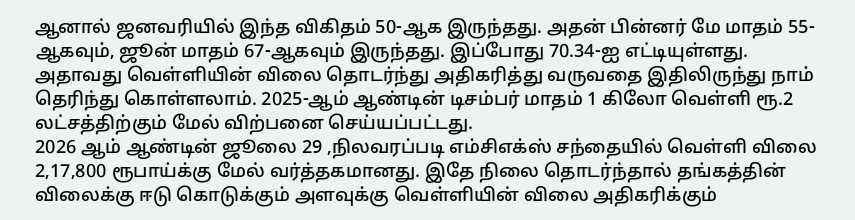ஆனால் ஜனவரியில் இந்த விகிதம் 50-ஆக இருந்தது. அதன் பின்னர் மே மாதம் 55-ஆகவும், ஜூன் மாதம் 67-ஆகவும் இருந்தது. இப்போது 70.34-ஐ எட்டியுள்ளது. அதாவது வெள்ளியின் விலை தொடர்ந்து அதிகரித்து வருவதை இதிலிருந்து நாம் தெரிந்து கொள்ளலாம். 2025-ஆம் ஆண்டின் டிசம்பர் மாதம் 1 கிலோ வெள்ளி ரூ.2 லட்சத்திற்கும் மேல் விற்பனை செய்யப்பட்டது.
2026 ஆம் ஆண்டின் ஜூலை 29 ,நிலவரப்படி எம்சிஎக்ஸ் சந்தையில் வெள்ளி விலை 2,17,800 ரூபாய்க்கு மேல் வர்த்தகமானது. இதே நிலை தொடர்ந்தால் தங்கத்தின் விலைக்கு ஈடு கொடுக்கும் அளவுக்கு வெள்ளியின் விலை அதிகரிக்கும்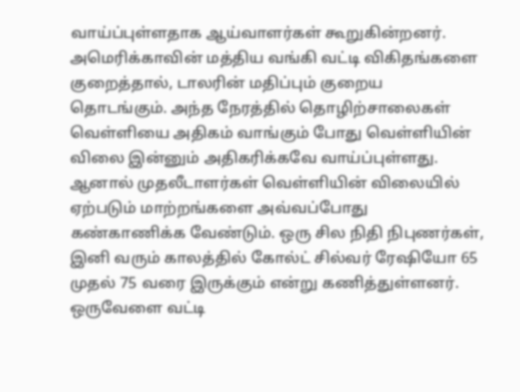வாய்ப்புள்ளதாக ஆய்வாளர்கள் கூறுகின்றனர்.
அமெரிக்காவின் மத்திய வங்கி வட்டி விகிதங்களை குறைத்தால், டாலரின் மதிப்பும் குறைய தொடங்கும். அந்த நேரத்தில் தொழிற்சாலைகள் வெள்ளியை அதிகம் வாங்கும் போது வெள்ளியின் விலை இன்னும் அதிகரிக்கவே வாய்ப்புள்ளது. ஆனால் முதலீடாளர்கள் வெள்ளியின் விலையில் ஏற்படும் மாற்றங்களை அவ்வப்போது கண்காணிக்க வேண்டும். ஒரு சில நிதி நிபுணர்கள், இனி வரும் காலத்தில் கோல்ட் சில்வர் ரேஷியோ 65 முதல் 75 வரை இருக்கும் என்று கணித்துள்ளனர்.
ஒருவேளை வட்டி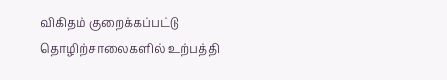விகிதம் குறைக்கப்பட்டு தொழிற்சாலைகளில் உற்பத்தி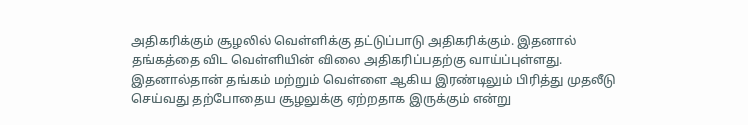அதிகரிக்கும் சூழலில் வெள்ளிக்கு தட்டுப்பாடு அதிகரிக்கும். இதனால் தங்கத்தை விட வெள்ளியின் விலை அதிகரிப்பதற்கு வாய்ப்புள்ளது. இதனால்தான் தங்கம் மற்றும் வெள்ளை ஆகிய இரண்டிலும் பிரித்து முதலீடு செய்வது தற்போதைய சூழலுக்கு ஏற்றதாக இருக்கும் என்று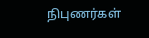நிபுணர்கள்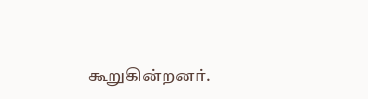கூறுகின்றனர்.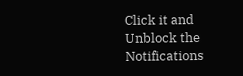Click it and Unblock the Notifications